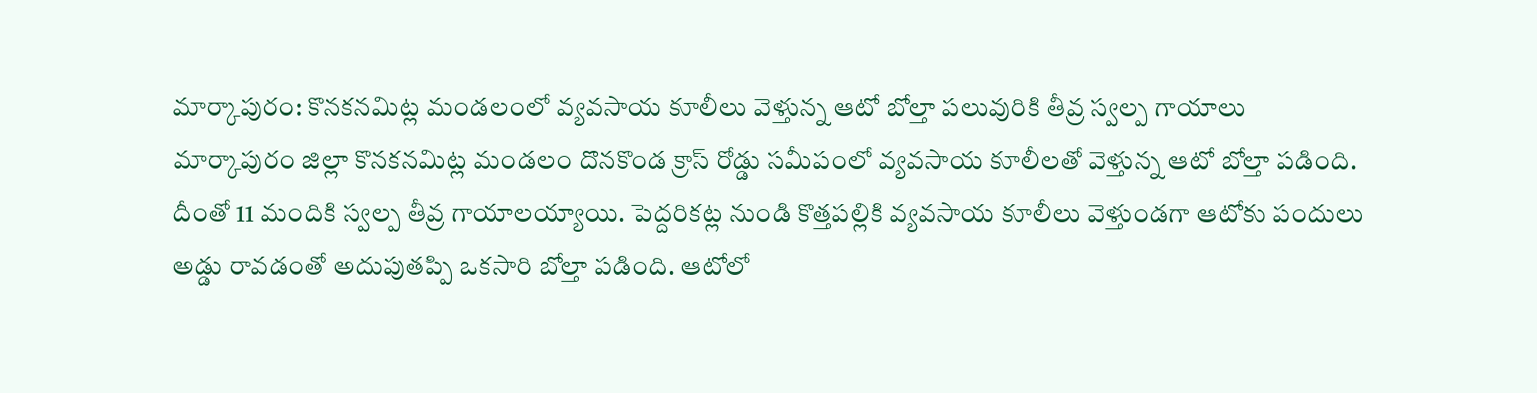మార్కాపురం: కొనకనమిట్ల మండలంలో వ్యవసాయ కూలీలు వెళ్తున్న ఆటో బోల్తా పలువురికి తీవ్ర స్వల్ప గాయాలు
మార్కాపురం జిల్లా కొనకనమిట్ల మండలం దొనకొండ క్రాస్ రోడ్డు సమీపంలో వ్యవసాయ కూలీలతో వెళ్తున్న ఆటో బోల్తా పడింది. దీంతో 11 మందికి స్వల్ప తీవ్ర గాయాలయ్యాయి. పెద్దరికట్ల నుండి కొత్తపల్లికి వ్యవసాయ కూలీలు వెళ్తుండగా ఆటోకు పందులు అడ్డు రావడంతో అదుపుతప్పి ఒకసారి బోల్తా పడింది. ఆటోలో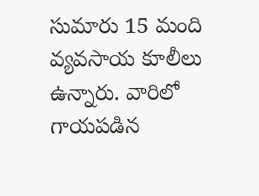సుమారు 15 మంది వ్యవసాయ కూలీలు ఉన్నారు. వారిలో గాయపడిన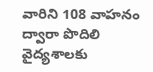వారిని 108 వాహనం ద్వారా పొదిలి వైద్యశాలకు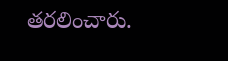తరలించారు.